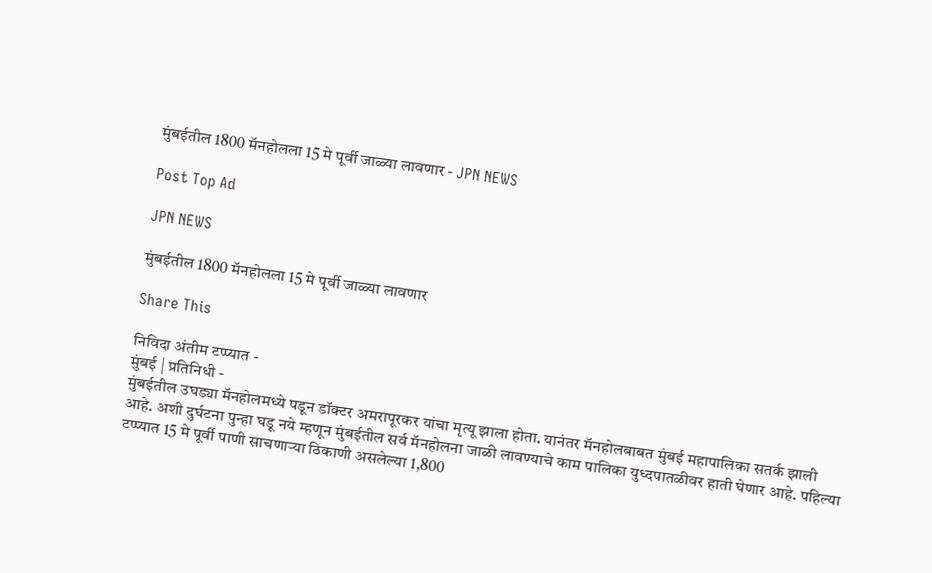मुंबईतील 1800 मॅनहोलला 15 मे पूर्वी जाळ्या लावणार - JPN NEWS

Post Top Ad

JPN NEWS

मुंबईतील 1800 मॅनहोलला 15 मे पूर्वी जाळ्या लावणार

Share This

निविदा अंतीम टप्प्यात -
मुंबई | प्रतिनिधी -
मुंबईतील उघड्या मॅनहोलमध्ये पडून डॉक्टर अमरापूरकर यांचा मृत्यू झाला होता. यानंतर मॅनहोलबाबत मुंबई महापालिका सतर्क झाली आहे. अशी दुर्घटना पुन्हा घडू नये म्हणून मुंबईतील सर्व मॅनहोलना जाळी लावण्याचे काम पालिका युध्दपातळीवर हाती घेणार आहे. पहिल्या टप्प्यात 15 मे पूर्वी पाणी साचणाऱ्या ठिकाणी असलेल्या 1,800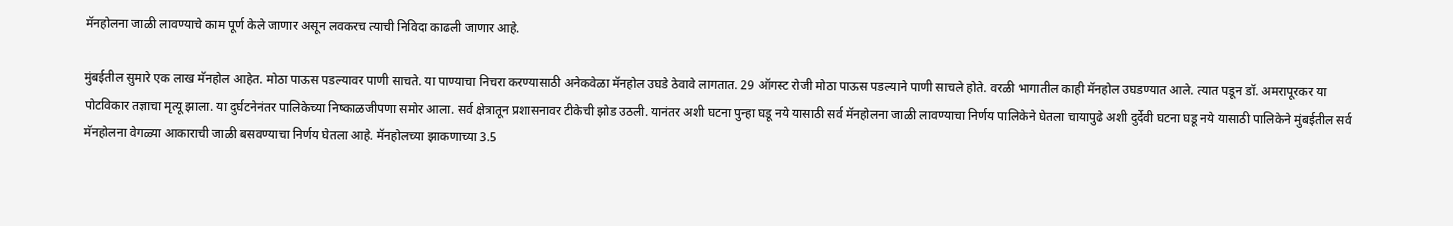मॅनहोलना जाळी लावण्याचे काम पूर्ण केले जाणार असून लवकरच त्याची निविदा काढली जाणार आहे.

मुंबईतील सुमारे एक लाख मॅनहोल आहेत. मोठा पाऊस पडल्यावर पाणी साचते. या पाण्याचा निचरा करण्यासाठी अनेकवेळा मॅनहोल उघडे ठेवावे लागतात. 29 ऑगस्ट रोजी मोठा पाऊस पडल्याने पाणी साचले होते. वरळी भागातील काही मॅनहोल उघडण्यात आले. त्यात पडून डॉ. अमरापूरकर या पोटविकार तज्ञाचा मृत्यू झाला. या दुर्घटनेनंतर पालिकेच्या निष्काळजीपणा समोर आला. सर्व क्षेत्रातून प्रशासनावर टीकेची झोड उठली. यानंतर अशी घटना पुन्हा घडू नये यासाठी सर्व मॅनहोलना जाळी लावण्याचा निर्णय पालिकेने घेतला चायापुढे अशी दुर्देवी घटना घडू नये यासाठी पालिकेने मुंबईतील सर्व मॅनहोलना वेगळ्या आकाराची जाळी बसवण्याचा निर्णय घेतला आहे. मॅनहोलच्या झाकणाच्या 3.5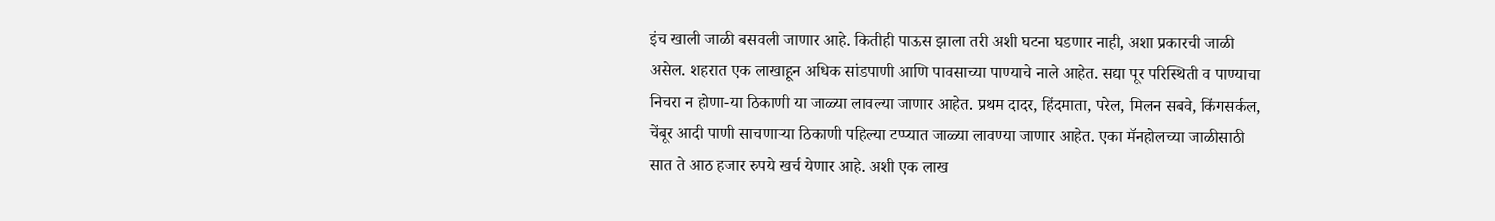इंच खाली जाळी बसवली जाणार आहे. कितीही पाऊस झाला तरी अशी घटना घडणार नाही, अशा प्रकारची जाळी असेल. शहरात एक लाखाहून अधिक सांडपाणी आणि पावसाच्या पाण्याचे नाले आहेत. सद्या पूर परिस्थिती व पाण्याचा निचरा न होणा-या ठिकाणी या जाळ्या लावल्या जाणार आहेत. प्रथम दादर, हिंदमाता, परेल, मिलन सबवे, किंगसर्कल, चेंबूर आदी पाणी साचणाऱ्या ठिकाणी पहिल्या टप्प्यात जाळ्या लावण्या जाणार आहेत. एका मॅनहोलच्या जाळीसाठी सात ते आठ हजार रुपये खर्च येणार आहे. अशी एक लाख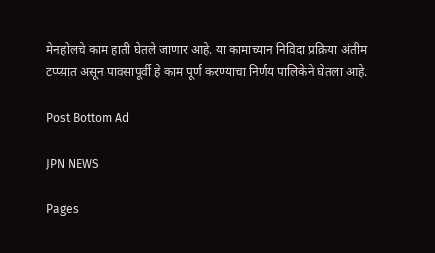मेनहोलचे काम हाती घेतले जाणार आहे. या कामाच्यान निविदा प्रक्रिया अंतीम टप्प्य़ात असून पावसापूर्वी हे काम पूर्ण करण्याचा निर्णय पालिकेने घेतला आहे.

Post Bottom Ad

JPN NEWS

Pages